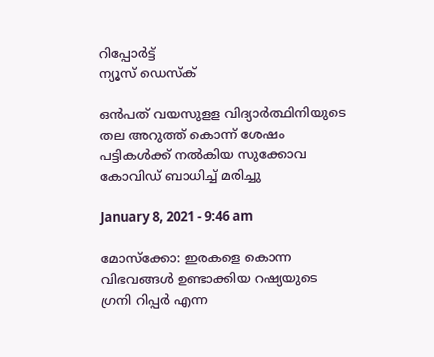റിപ്പോര്‍ട്ട്
ന്യൂസ് ഡെസ്ക്

ഒന്‍പത് വയസുളള വിദ്യാര്‍ത്ഥിനിയുടെ തല അറുത്ത് കൊന്ന് ശേഷം പട്ടികള്‍ക്ക് നല്‍കിയ സുക്കോവ കോവിഡ് ബാധിച്ച് മരിച്ചു

January 8, 2021 - 9:46 am

മോസ്‌ക്കോ: ഇരകളെ കൊന്ന വിഭവങ്ങള്‍ ഉണ്ടാക്കിയ റഷ്യയുടെ ഗ്രനി റിപ്പര്‍ എന്ന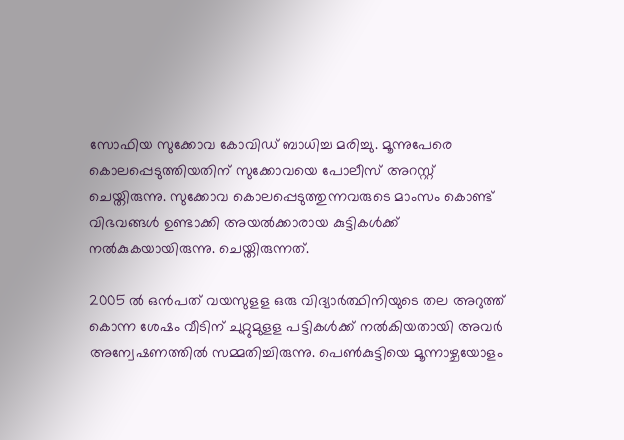സോഫിയ സുക്കോവ കോവിഡ് ബാധിച്ച മരിച്ചു. മൂന്നുപേരെ കൊലപ്പെടുത്തിയതിന് സുക്കോവയെ പോലീസ് അറസ്റ്റ് ചെയ്തിരുന്നു. സുക്കോവ കൊലപ്പെടുത്തുന്നവരുടെ മാംസം കൊണ്ട് വിഭവങ്ങള്‍ ഉണ്ടാക്കി അയല്‍ക്കാരായ കുട്ടികള്‍ക്ക് നല്‍കുകയായിരുന്നു. ചെയ്തിരുന്നത്.

2005 ല്‍ ഒന്‍പത് വയസുളള ഒരു വിദ്യാര്‍ത്ഥിനിയുടെ തല അറുത്ത് കൊന്ന ശേഷം വീടിന് ചുറ്റുമുളള പട്ടികള്‍ക്ക് നല്‍കിയതായി അവര്‍ അന്വേഷണത്തില്‍ സമ്മതിച്ചിരുന്നു. പെണ്‍കുട്ടിയെ മൂന്നാഴ്ചയോളം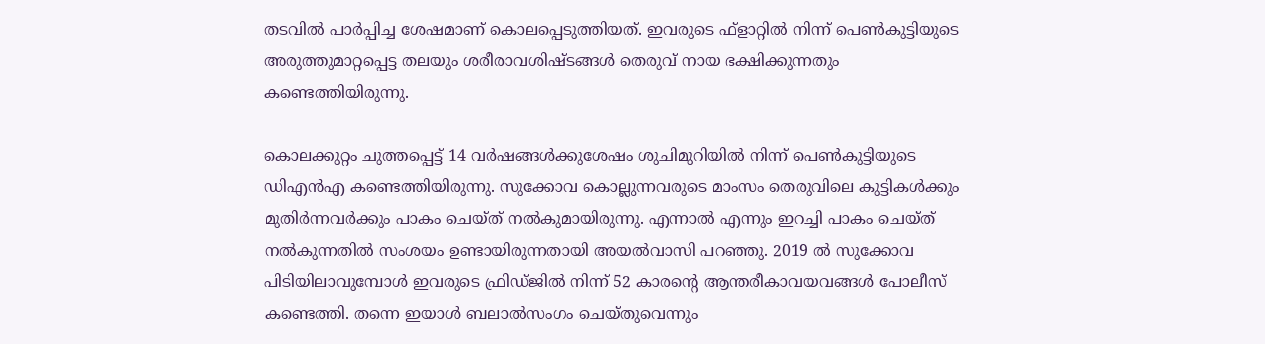തടവില്‍ പാര്‍പ്പിച്ച ശേഷമാണ് കൊലപ്പെടുത്തിയത്. ഇവരുടെ ഫ്‌ളാറ്റില്‍ നിന്ന് പെണ്‍കുട്ടിയുടെ അരുത്തുമാറ്റപ്പെട്ട തലയും ശരീരാവശിഷ്ടങ്ങള്‍ തെരുവ് നായ ഭക്ഷിക്കുന്നതും കണ്ടെത്തിയിരുന്നു.

കൊലക്കുറ്റം ചുത്തപ്പെട്ട് 14 വര്‍ഷങ്ങള്‍ക്കുശേഷം ശുചിമുറിയില്‍ നിന്ന് പെണ്‍കുട്ടിയുടെ ഡിഎന്‍എ കണ്ടെത്തിയിരുന്നു. സുക്കോവ കൊല്ലുന്നവരുടെ മാംസം തെരുവിലെ കുട്ടികള്‍ക്കും മുതിര്‍ന്നവര്‍ക്കും പാകം ചെയ്ത് നല്‍കുമായിരുന്നു. എന്നാല്‍ എന്നും ഇറച്ചി പാകം ചെയ്ത് നല്‍കുന്നതില്‍ സംശയം ഉണ്ടായിരുന്നതായി അയല്‍വാസി പറഞ്ഞു. 2019 ല്‍ സുക്കോവ പിടിയിലാവുമ്പോള്‍ ഇവരുടെ ഫ്രിഡ്ജില്‍ നിന്ന് 52 കാരന്‍റെ ആന്തരീകാവയവങ്ങള്‍ പോലീസ് കണ്ടെത്തി. തന്നെ ഇയാള്‍ ബലാല്‍സംഗം ചെയ്തുവെന്നും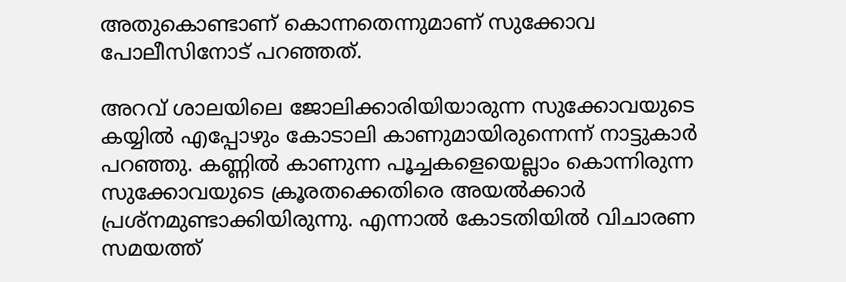അതുകൊണ്ടാണ് കൊന്നതെന്നുമാണ് സുക്കോവ പോലീസിനോട് പറഞ്ഞത്.

അറവ് ശാലയിലെ ജോലിക്കാരിയിയാരുന്ന സുക്കോവയുടെ കയ്യില്‍ എപ്പോഴും കോടാലി കാണുമായിരുന്നെന്ന് നാട്ടുകാര്‍ പറഞ്ഞു. കണ്ണില്‍ കാണുന്ന പൂച്ചകളെയെല്ലാം കൊന്നിരുന്ന സുക്കോവയുടെ ക്രൂരതക്കെതിരെ അയല്‍ക്കാര്‍ പ്രശ്‌നമുണ്ടാക്കിയിരുന്നു. എന്നാല്‍ കോടതിയില്‍ വിചാരണ സമയത്ത്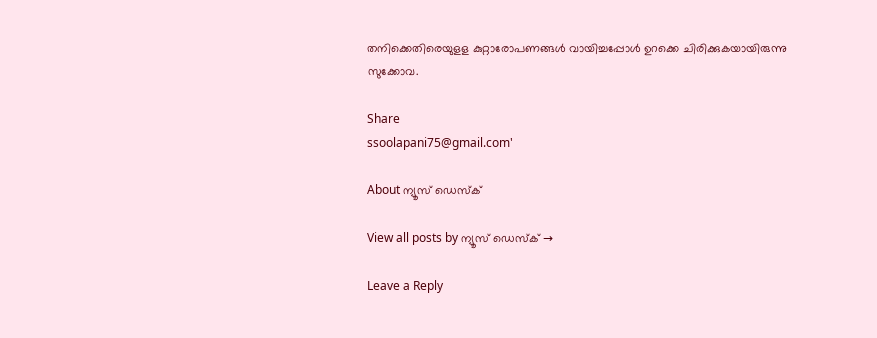തനിക്കെതിരെയുളള കുറ്റാരോപണങ്ങള്‍ വായിച്ചപ്പോള്‍ ഉറക്കെ ചിരിക്കുകയായിരുന്നു സുക്കോവ.

Share
ssoolapani75@gmail.com'

About ന്യൂസ് ഡെസ്ക്

View all posts by ന്യൂസ് ഡെസ്ക് →

Leave a Reply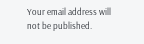Your email address will not be published.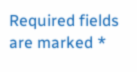Required fields are marked *